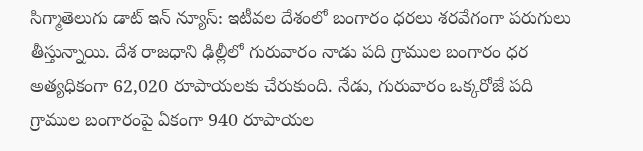సిగ్మాతెలుగు డాట్ ఇన్ న్యూస్: ఇటీవల దేశంలో బంగారం ధరలు శరవేగంగా పరుగులు తీస్తున్నాయి. దేశ రాజధాని ఢిల్లీలో గురువారం నాడు పది గ్రాముల బంగారం ధర అత్యధికంగా 62,020 రూపాయలకు చేరుకుంది. నేడు, గురువారం ఒక్కరోజే పది గ్రాముల బంగారంపై ఏకంగా 940 రూపాయల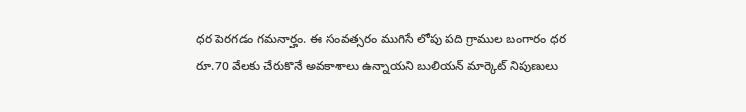ధర పెరగడం గమనార్హం. ఈ సంవత్సరం ముగిసే లోపు పది గ్రాముల బంగారం ధర రూ.70 వేలకు చేరుకొనే అవకాశాలు ఉన్నాయని బులియన్ మార్కెట్ నిపుణులు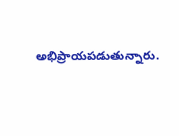అభిప్రాయపడుతున్నారు.